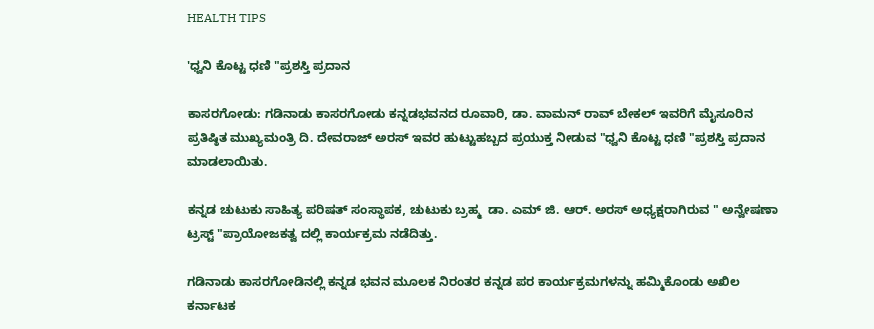HEALTH TIPS

'ಧ್ವನಿ ಕೊಟ್ಟ ಧಣಿ "ಪ್ರಶಸ್ತಿ ಪ್ರದಾನ

ಕಾಸರಗೋಡು: ಗಡಿನಾಡು ಕಾಸರಗೋಡು ಕನ್ನಡಭವನದ ರೂವಾರಿ, ಡಾ. ವಾಮನ್ ರಾವ್ ಬೇಕಲ್ ಇವರಿಗೆ ಮೈಸೂರಿನ ಪ್ರತಿಷ್ಠಿತ ಮುಖ್ಯಮಂತ್ರಿ ದಿ. ದೇವರಾಜ್ ಅರಸ್ ಇವರ ಹುಟ್ಟುಹಬ್ಬದ ಪ್ರಯುಕ್ತ ನೀಡುವ "ಧ್ವನಿ ಕೊಟ್ಟ ಧಣಿ "ಪ್ರಶಸ್ತಿ ಪ್ರದಾನ ಮಾಡಲಾಯಿತು.

ಕನ್ನಡ ಚುಟುಕು ಸಾಹಿತ್ಯ ಪರಿಷತ್ ಸಂಸ್ಥಾಪಕ, ಚುಟುಕು ಬ್ರಹ್ಮ  ಡಾ. ಎಮ್ ಜಿ. ಆರ್. ಅರಸ್ ಅಧ್ಯಕ್ಷರಾಗಿರುವ " ಅನ್ವೇಷಣಾ ಟ್ರಸ್ಟ್ "ಪ್ರಾಯೋಜಕತ್ವ ದಲ್ಲಿ ಕಾರ್ಯಕ್ರಮ ನಡೆದಿತ್ತು.

ಗಡಿನಾಡು ಕಾಸರಗೋಡಿನಲ್ಲಿ ಕನ್ನಡ ಭವನ ಮೂಲಕ ನಿರಂತರ ಕನ್ನಡ ಪರ ಕಾರ್ಯಕ್ರಮಗಳನ್ನು ಹಮ್ಮಿಕೊಂಡು ಅಖಿಲ ಕರ್ನಾಟಕ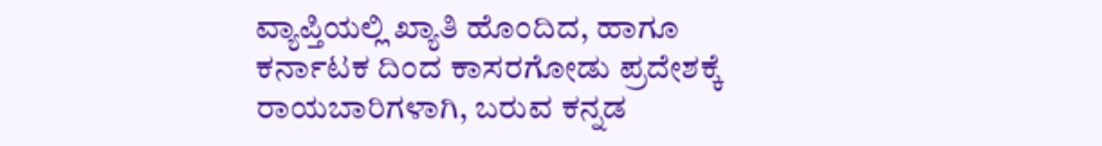ವ್ಯಾಪ್ತಿಯಲ್ಲಿ ಖ್ಯಾತಿ ಹೊಂದಿದ, ಹಾಗೂ ಕರ್ನಾಟಕ ದಿಂದ ಕಾಸರಗೋಡು ಪ್ರದೇಶಕ್ಕೆ ರಾಯಬಾರಿಗಳಾಗಿ, ಬರುವ ಕನ್ನಡ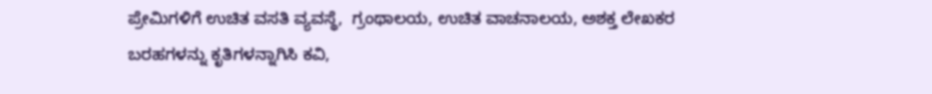ಪ್ರೇಮಿಗಳಿಗೆ ಉಚಿತ ವಸತಿ ವ್ಯವಸ್ಥೆ,  ಗ್ರಂಥಾಲಯ, ಉಚಿತ ವಾಚನಾಲಯ, ಅಶಕ್ತ ಲೇಖಕರ ಬರಹಗಳನ್ನು ಕೃತಿಗಳನ್ನಾಗಿಸಿ ಕವಿ,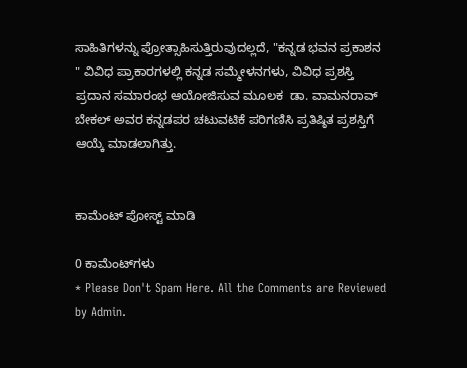ಸಾಹಿತಿಗಳನ್ನು ಪ್ರೋತ್ಸಾಹಿಸುತ್ತಿರುವುದಲ್ಲದೆ, "ಕನ್ನಡ ಭವನ ಪ್ರಕಾಶನ " ವಿವಿಧ ಪ್ರಾಕಾರಗಳಲ್ಲಿ ಕನ್ನಡ ಸಮ್ಮೇಳನಗಳು, ವಿವಿಧ ಪ್ರಶಸ್ತಿ ಪ್ರದಾನ ಸಮಾರಂಭ ಆಯೋಜಿಸುವ ಮೂಲಕ  ಡಾ. ವಾಮನರಾವ್ ಬೇಕಲ್ ಅವರ ಕನ್ನಡಪರ ಚಟುವಟಿಕೆ ಪರಿಗಣಿಸಿ ಪ್ರತಿಷ್ಠಿತ ಪ್ರಶಸ್ತಿಗೆ ಆಯ್ಕೆ ಮಾಡಲಾಗಿತ್ತು.


ಕಾಮೆಂಟ್‌‌ ಪೋಸ್ಟ್‌ ಮಾಡಿ

0 ಕಾಮೆಂಟ್‌ಗಳು
* Please Don't Spam Here. All the Comments are Reviewed by Admin.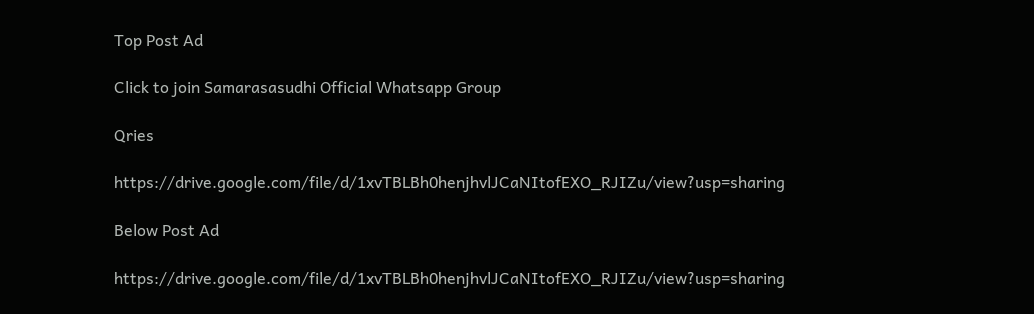Top Post Ad

Click to join Samarasasudhi Official Whatsapp Group

Qries

https://drive.google.com/file/d/1xvTBLBh0henjhvlJCaNItofEXO_RJIZu/view?usp=sharing

Below Post Ad

https://drive.google.com/file/d/1xvTBLBh0henjhvlJCaNItofEXO_RJIZu/view?usp=sharing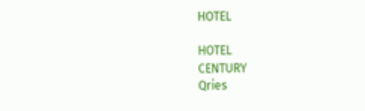HOTEL

HOTEL
CENTURY
Qries